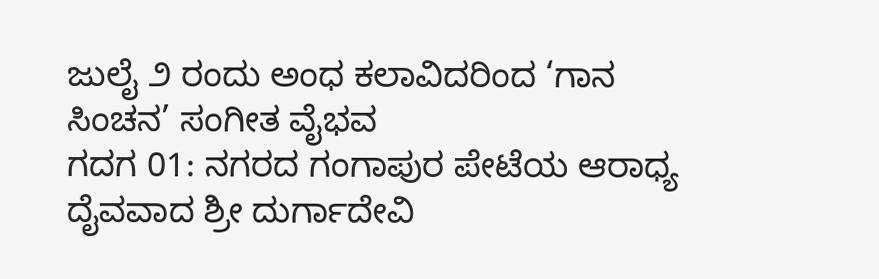ಜುಲೈ ೨ ರಂದು ಅಂಧ ಕಲಾವಿದರಿಂದ ‘ಗಾನ ಸಿಂಚನ’ ಸಂಗೀತ ವೈಭವ
ಗದಗ 01: ನಗರದ ಗಂಗಾಪುರ ಪೇಟೆಯ ಆರಾಧ್ಯ ದೈವವಾದ ಶ್ರೀ ದುರ್ಗಾದೇವಿ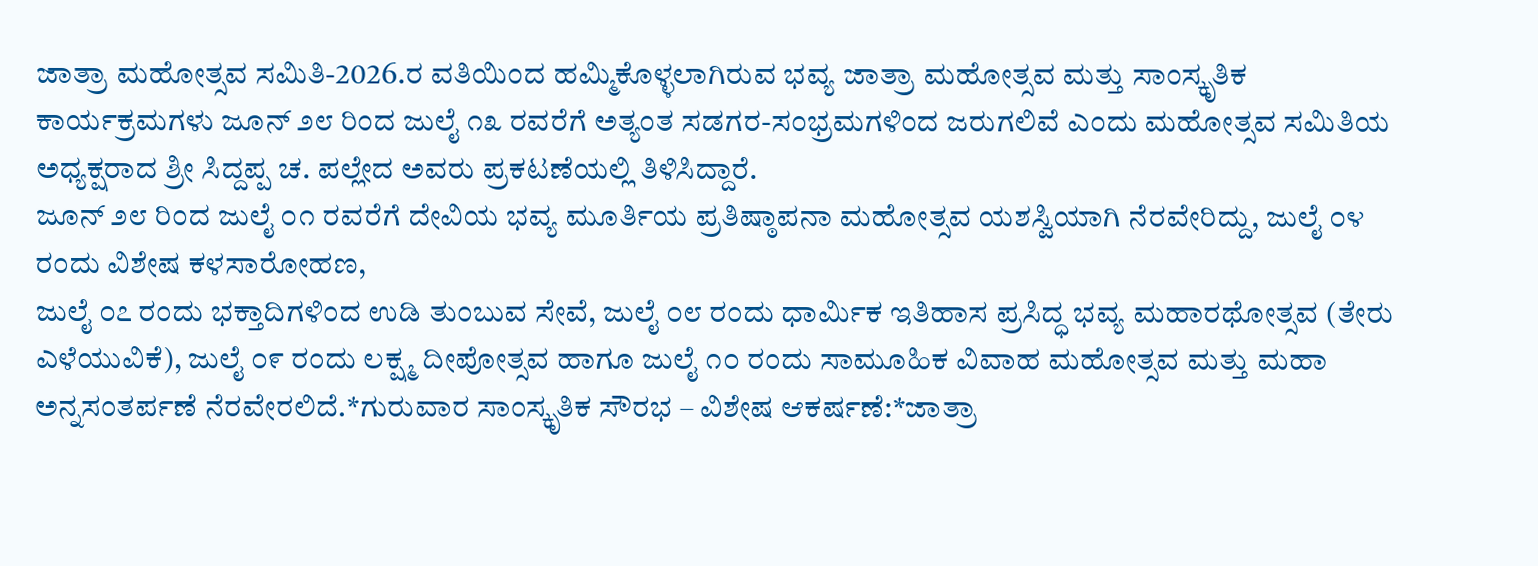ಜಾತ್ರಾ ಮಹೋತ್ಸವ ಸಮಿತಿ-2026.ರ ವತಿಯಿಂದ ಹಮ್ಮಿಕೊಳ್ಳಲಾಗಿರುವ ಭವ್ಯ ಜಾತ್ರಾ ಮಹೋತ್ಸವ ಮತ್ತು ಸಾಂಸ್ಕೃತಿಕ ಕಾರ್ಯಕ್ರಮಗಳು ಜೂನ್ ೨೮ ರಿಂದ ಜುಲೈ ೧೩ ರವರೆಗೆ ಅತ್ಯಂತ ಸಡಗರ-ಸಂಭ್ರಮಗಳಿಂದ ಜರುಗಲಿವೆ ಎಂದು ಮಹೋತ್ಸವ ಸಮಿತಿಯ ಅಧ್ಯಕ್ಷರಾದ ಶ್ರೀ ಸಿದ್ದಪ್ಪ ಚ. ಪಲ್ಲೇದ ಅವರು ಪ್ರಕಟಣೆಯಲ್ಲಿ ತಿಳಿಸಿದ್ದಾರೆ.
ಜೂನ್ ೨೮ ರಿಂದ ಜುಲೈ ೦೧ ರವರೆಗೆ ದೇವಿಯ ಭವ್ಯ ಮೂರ್ತಿಯ ಪ್ರತಿಷ್ಠಾಪನಾ ಮಹೋತ್ಸವ ಯಶಸ್ವಿಯಾಗಿ ನೆರವೇರಿದ್ದು, ಜುಲೈ ೦೪ ರಂದು ವಿಶೇಷ ಕಳಸಾರೋಹಣ,
ಜುಲೈ ೦೭ ರಂದು ಭಕ್ತಾದಿಗಳಿಂದ ಉಡಿ ತುಂಬುವ ಸೇವೆ, ಜುಲೈ ೦೮ ರಂದು ಧಾರ್ಮಿಕ ಇತಿಹಾಸ ಪ್ರಸಿದ್ಧ ಭವ್ಯ ಮಹಾರಥೋತ್ಸವ (ತೇರು ಎಳೆಯುವಿಕೆ), ಜುಲೈ ೦೯ ರಂದು ಲಕ್ಷ್ಮ ದೀಪೋತ್ಸವ ಹಾಗೂ ಜುಲೈ ೧೦ ರಂದು ಸಾಮೂಹಿಕ ವಿವಾಹ ಮಹೋತ್ಸವ ಮತ್ತು ಮಹಾ ಅನ್ನಸಂತರ್ಪಣೆ ನೆರವೇರಲಿದೆ.*ಗುರುವಾರ ಸಾಂಸ್ಕೃತಿಕ ಸೌರಭ – ವಿಶೇಷ ಆಕರ್ಷಣೆ:*ಜಾತ್ರಾ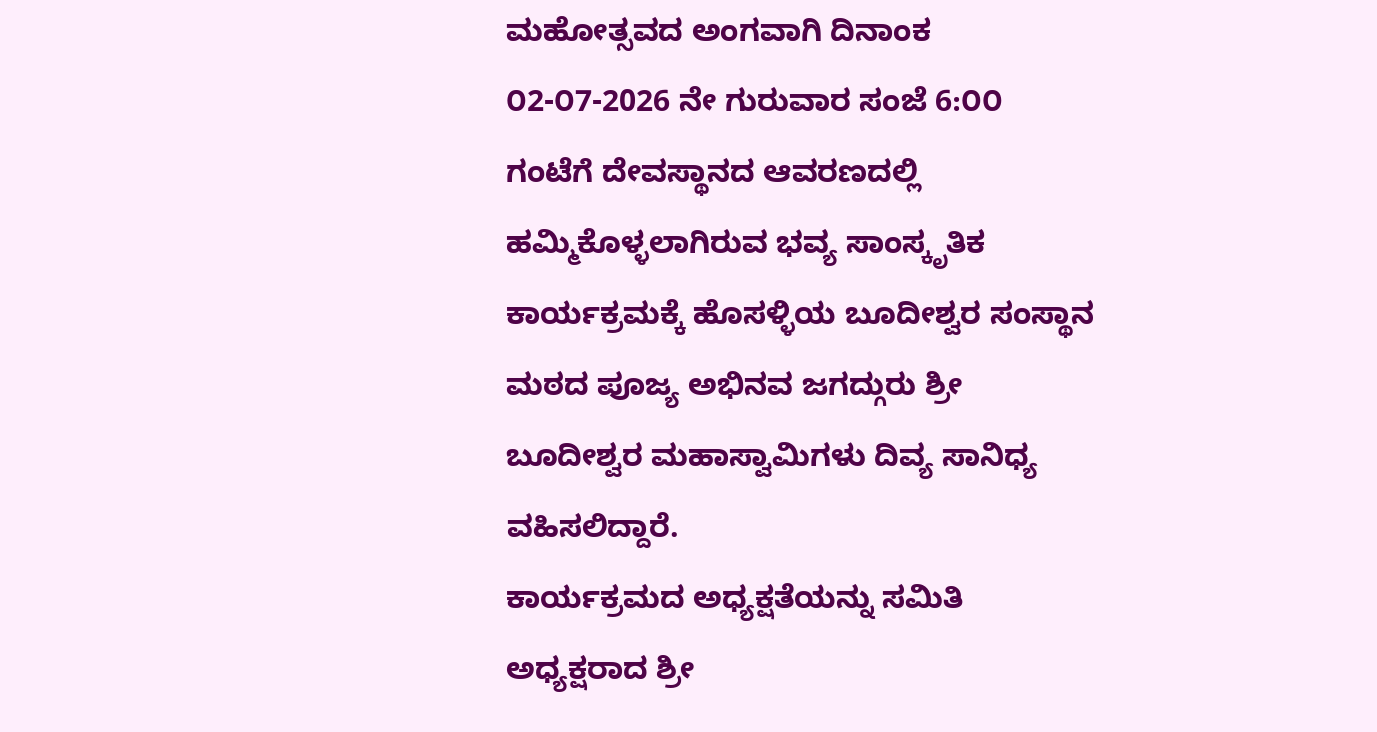ಮಹೋತ್ಸವದ ಅಂಗವಾಗಿ ದಿನಾಂಕ ೦2-೦7-2026 ನೇ ಗುರುವಾರ ಸಂಜೆ 6:೦೦ ಗಂಟೆಗೆ ದೇವಸ್ಥಾನದ ಆವರಣದಲ್ಲಿ ಹಮ್ಮಿಕೊಳ್ಳಲಾಗಿರುವ ಭವ್ಯ ಸಾಂಸ್ಕೃತಿಕ ಕಾರ್ಯಕ್ರಮಕ್ಕೆ ಹೊಸಳ್ಳಿಯ ಬೂದೀಶ್ವರ ಸಂಸ್ಥಾನ ಮಠದ ಪೂಜ್ಯ ಅಭಿನವ ಜಗದ್ಗುರು ಶ್ರೀ ಬೂದೀಶ್ವರ ಮಹಾಸ್ವಾಮಿಗಳು ದಿವ್ಯ ಸಾನಿಧ್ಯ ವಹಿಸಲಿದ್ದಾರೆ.
ಕಾರ್ಯಕ್ರಮದ ಅಧ್ಯಕ್ಷತೆಯನ್ನು ಸಮಿತಿ ಅಧ್ಯಕ್ಷರಾದ ಶ್ರೀ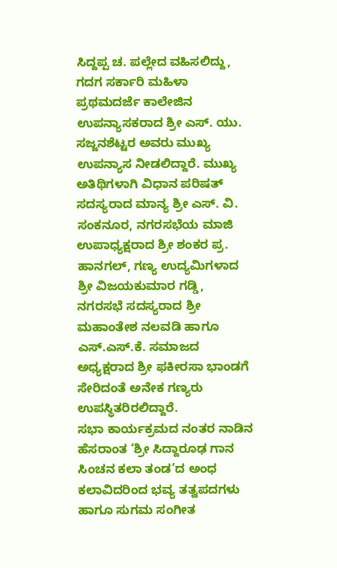ಸಿದ್ದಪ್ಪ ಚ. ಪಲ್ಲೇದ ವಹಿಸಲಿದ್ದು, ಗದಗ ಸರ್ಕಾರಿ ಮಹಿಳಾ ಪ್ರಥಮದರ್ಜೆ ಕಾಲೇಜಿನ ಉಪನ್ಯಾಸಕರಾದ ಶ್ರೀ ಎಸ್. ಯು. ಸಜ್ಜನಶೆಟ್ಟರ ಅವರು ಮುಖ್ಯ ಉಪನ್ಯಾಸ ನೀಡಲಿದ್ದಾರೆ. ಮುಖ್ಯ ಅತಿಥಿಗಳಾಗಿ ವಿಧಾನ ಪರಿಷತ್ ಸದಸ್ಯರಾದ ಮಾನ್ಯ ಶ್ರೀ ಎಸ್. ವಿ. ಸಂಕನೂರ, ನಗರಸಭೆಯ ಮಾಜಿ ಉಪಾಧ್ಯಕ್ಷರಾದ ಶ್ರೀ ಶಂಕರ ಪ್ರ. ಹಾನಗಲ್, ಗಣ್ಯ ಉದ್ಯಮಿಗಳಾದ ಶ್ರೀ ವಿಜಯಕುಮಾರ ಗಡ್ಡಿ, ನಗರಸಭೆ ಸದಸ್ಯರಾದ ಶ್ರೀ ಮಹಾಂತೇಶ ನಲವಡಿ ಹಾಗೂ ಎಸ್.ಎಸ್.ಕೆ. ಸಮಾಜದ ಅಧ್ಯಕ್ಷರಾದ ಶ್ರೀ ಫಕೀರಸಾ ಭಾಂಡಗೆ ಸೇರಿದಂತೆ ಅನೇಕ ಗಣ್ಯರು ಉಪಸ್ಥಿತರಿರಲಿದ್ದಾರೆ.
ಸಭಾ ಕಾರ್ಯಕ್ರಮದ ನಂತರ ನಾಡಿನ ಹೆಸರಾಂತ ‘ಶ್ರೀ ಸಿದ್ದಾರೂಢ ಗಾನ ಸಿಂಚನ ಕಲಾ ತಂಡ’ದ ಅಂಧ ಕಲಾವಿದರಿಂದ ಭವ್ಯ ತತ್ವಪದಗಳು ಹಾಗೂ ಸುಗಮ ಸಂಗೀತ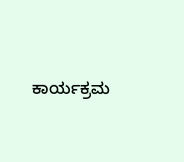ಕಾರ್ಯಕ್ರಮ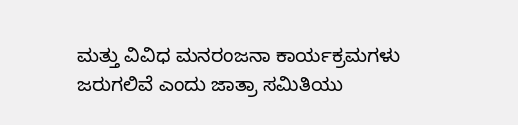ಮತ್ತು ವಿವಿಧ ಮನರಂಜನಾ ಕಾರ್ಯಕ್ರಮಗಳು ಜರುಗಲಿವೆ ಎಂದು ಜಾತ್ರಾ ಸಮಿತಿಯು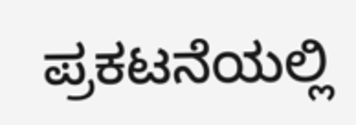ಪ್ರಕಟನೆಯಲ್ಲಿ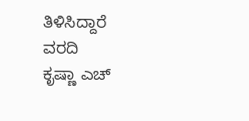ತಿಳಿಸಿದ್ದಾರೆ
ವರದಿ
ಕೃಷ್ಣಾ ಎಚ್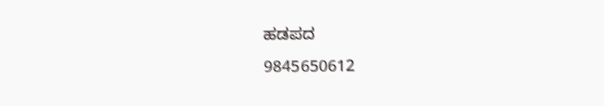ಹಡಪದ
9845650612